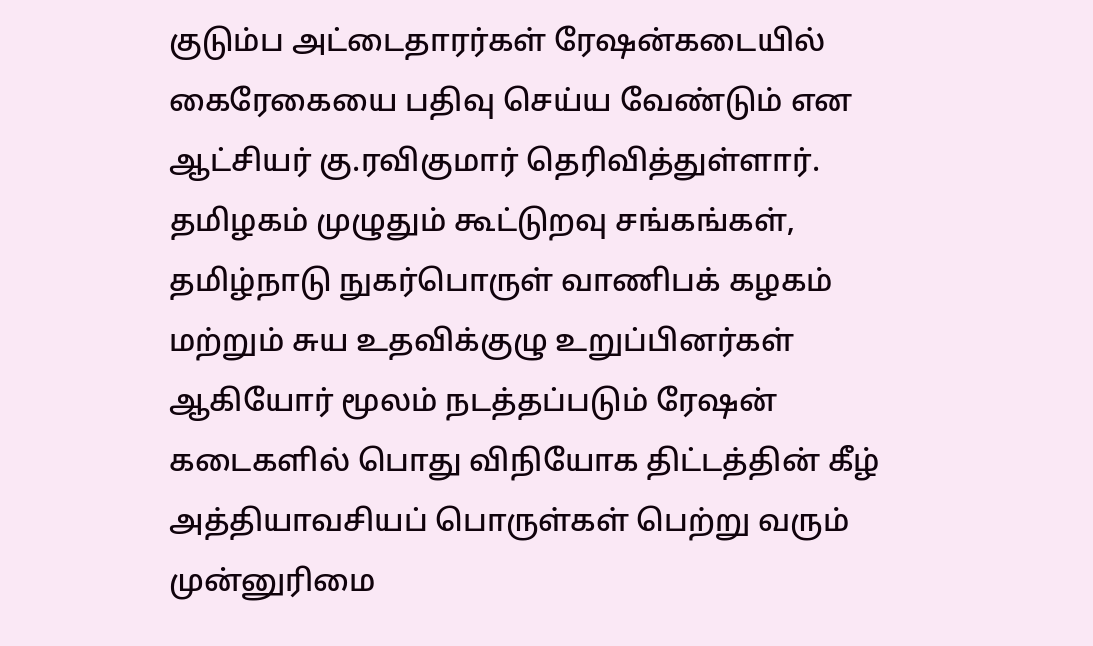குடும்ப அட்டைதாரர்கள் ரேஷன்கடையில் கைரேகையை பதிவு செய்ய வேண்டும் என ஆட்சியர் கு.ரவிகுமார் தெரிவித்துள்ளார்.
தமிழகம் முழுதும் கூட்டுறவு சங்கங்கள், தமிழ்நாடு நுகர்பொருள் வாணிபக் கழகம் மற்றும் சுய உதவிக்குழு உறுப்பினர்கள் ஆகியோர் மூலம் நடத்தப்படும் ரேஷன் கடைகளில் பொது விநியோக திட்டத்தின் கீழ் அத்தியாவசியப் பொருள்கள் பெற்று வரும் முன்னுரிமை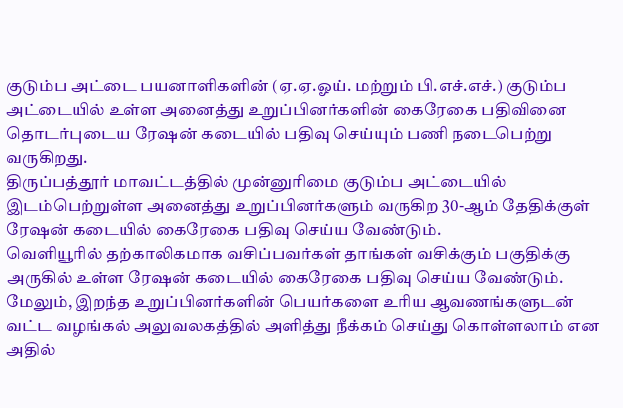குடும்ப அட்டை பயனாளிகளின் (ஏ.ஏ.ஓய். மற்றும் பி.எச்.எச்.) குடும்ப அட்டையில் உள்ள அனைத்து உறுப்பினர்களின் கைரேகை பதிவினை தொடர்புடைய ரேஷன் கடையில் பதிவு செய்யும் பணி நடைபெற்று வருகிறது.
திருப்பத்தூர் மாவட்டத்தில் முன்னுரிமை குடும்ப அட்டையில் இடம்பெற்றுள்ள அனைத்து உறுப்பினர்களும் வருகிற 30-ஆம் தேதிக்குள் ரேஷன் கடையில் கைரேகை பதிவு செய்ய வேண்டும்.
வெளியூரில் தற்காலிகமாக வசிப்பவர்கள் தாங்கள் வசிக்கும் பகுதிக்கு அருகில் உள்ள ரேஷன் கடையில் கைரேகை பதிவு செய்ய வேண்டும்.
மேலும், இறந்த உறுப்பினர்களின் பெயர்களை உரிய ஆவணங்களுடன் வட்ட வழங்கல் அலுவலகத்தில் அளித்து நீக்கம் செய்து கொள்ளலாம் என அதில்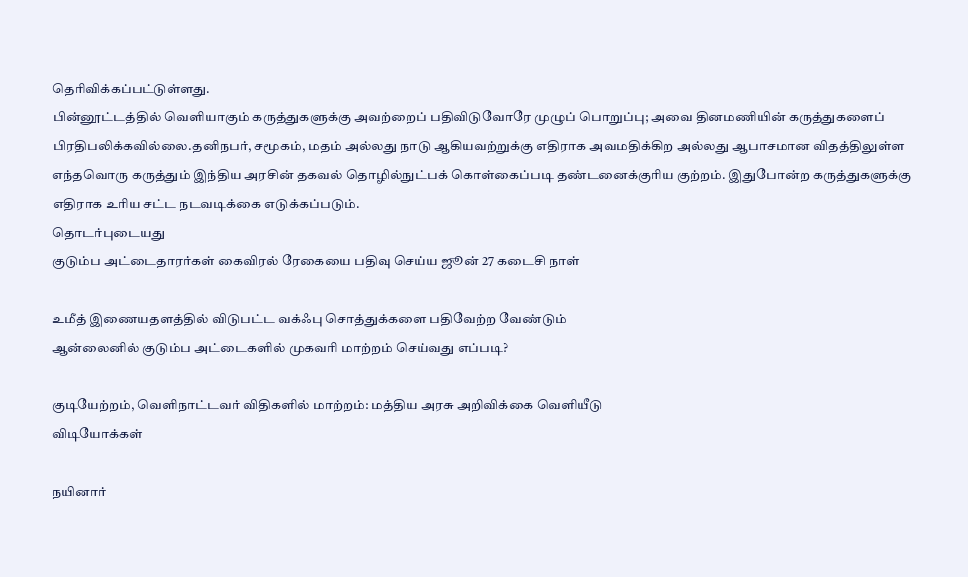தெரிவிக்கப்பட்டுள்ளது.
பின்னூட்டத்தில் வெளியாகும் கருத்துகளுக்கு அவற்றைப் பதிவிடுவோரே முழுப் பொறுப்பு; அவை தினமணியின் கருத்துகளைப் பிரதிபலிக்கவில்லை.தனிநபர், சமூகம், மதம் அல்லது நாடு ஆகியவற்றுக்கு எதிராக அவமதிக்கிற அல்லது ஆபாசமான விதத்திலுள்ள எந்தவொரு கருத்தும் இந்திய அரசின் தகவல் தொழில்நுட்பக் கொள்கைப்படி தண்டனைக்குரிய குற்றம். இதுபோன்ற கருத்துகளுக்கு எதிராக உரிய சட்ட நடவடிக்கை எடுக்கப்படும்.
தொடர்புடையது
குடும்ப அட்டைதாரர்கள் கைவிரல் ரேகையை பதிவு செய்ய ஜூன் 27 கடைசி நாள்

உமீத் இணையதளத்தில் விடுபட்ட வக்ஃபு சொத்துக்களை பதிவேற்ற வேண்டும்
ஆன்லைனில் குடும்ப அட்டைகளில் முகவரி மாற்றம் செய்வது எப்படி?

குடியேற்றம், வெளிநாட்டவர் விதிகளில் மாற்றம்: மத்திய அரசு அறிவிக்கை வெளியீடு
விடியோக்கள்

நயினார்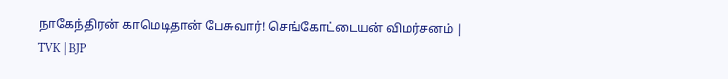நாகேந்திரன் காமெடிதான் பேசுவார்! செங்கோட்டையன் விமர்சனம் | TVK | BJP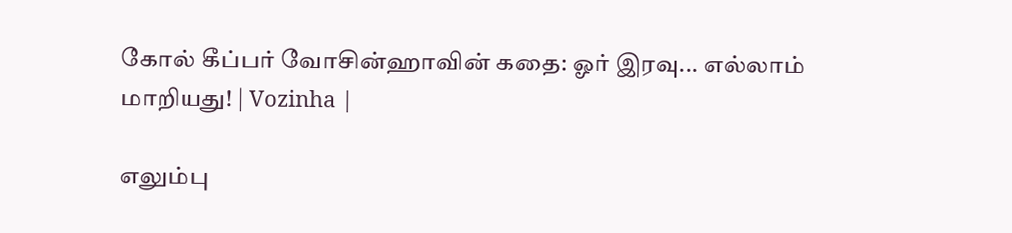கோல் கீப்பர் வோசின்ஹாவின் கதை: ஓர் இரவு... எல்லாம் மாறியது! | Vozinha |

எலும்பு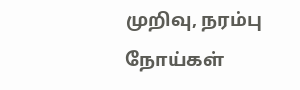முறிவு, நரம்பு நோய்கள்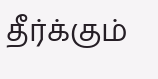தீர்க்கும்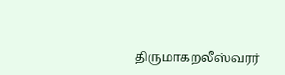திருமாகறலீஸ்வரர்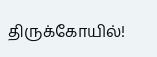திருக்கோயில்!